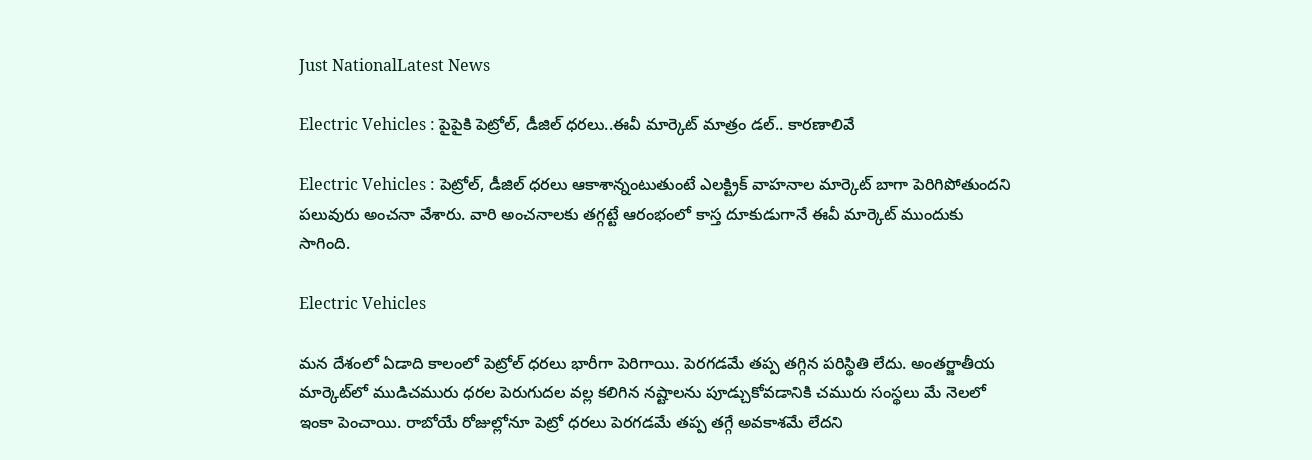Just NationalLatest News

Electric Vehicles : పైపైకి పెట్రోల్, డీజిల్ ధరలు..ఈవీ మార్కెట్ మాత్రం డల్.. కారణాలివే

Electric Vehicles : పెట్రోల్, డీజిల్ ధరలు ఆకాశాన్నంటుతుంటే ఎలక్ట్రిక్ వాహనాల మార్కెట్ బాగా పెరిగిపోతుందని పలువురు అంచనా వేశారు. వారి అంచనాలకు తగ్గట్టే ఆరంభంలో కాస్త దూకుడుగానే ఈవీ మార్కెట్ ముందుకు సాగింది.

Electric Vehicles

మన దేశంలో ఏడాది కాలంలో పెట్రోల్ ధరలు భారీగా పెరిగాయి. పెరగడమే తప్ప తగ్గిన పరిస్థితి లేదు. అంతర్జాతీయ మార్కెట్‌లో ముడిచమురు ధరల పెరుగుదల వల్ల కలిగిన నష్టాలను పూడ్చుకోవడానికి చమురు సంస్థలు మే నెలలో ఇంకా పెంచాయి. రాబోయే రోజుల్లోనూ పెట్రో ధరలు పెరగడమే తప్ప తగ్గే అవకాశమే లేదని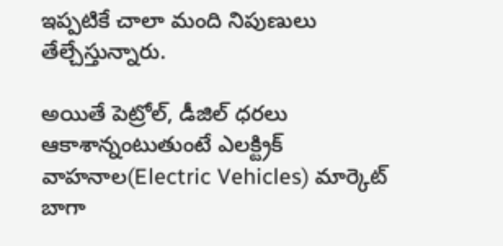ఇప్పటికే చాలా మంది నిపుణులు తేల్చేస్తున్నారు.

అయితే పెట్రోల్, డీజిల్ ధరలు ఆకాశాన్నంటుతుంటే ఎలక్ట్రిక్ వాహనాల(Electric Vehicles) మార్కెట్ బాగా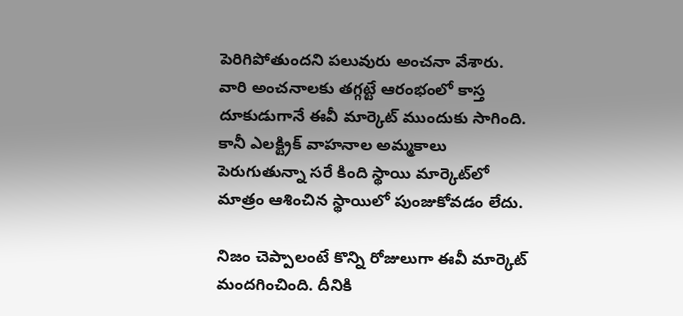పెరిగిపోతుందని పలువురు అంచనా వేశారు. వారి అంచనాలకు తగ్గట్టే ఆరంభంలో కాస్త దూకుడుగానే ఈవీ మార్కెట్ ముందుకు సాగింది. కానీ ఎలక్ట్రిక్ వాహనాల అమ్మకాలు పెరుగుతున్నా సరే కింది స్థాయి మార్కెట్‌లో మాత్రం ఆశించిన స్థాయిలో పుంజుకోవడం లేదు.

నిజం చెప్పాలంటే కొన్ని రోజులుగా ఈవీ మార్కెట్ మందగించింది. దీనికి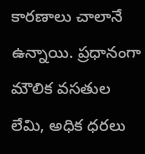కారణాలు చాలానే ఉన్నాయి. ప్రధానంగా మౌలిక వసతుల లేమి, అధిక ధరలు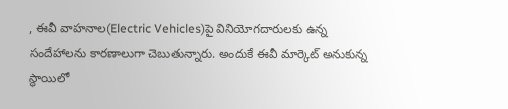, ఈవీ వాహనాల(Electric Vehicles)పై వినియోగదారులకు ఉన్న సందేహాలను కారణాలుగా చెబుతున్నారు. అందుకే ఈవీ మార్కెట్ అనుకున్న స్థాయిలో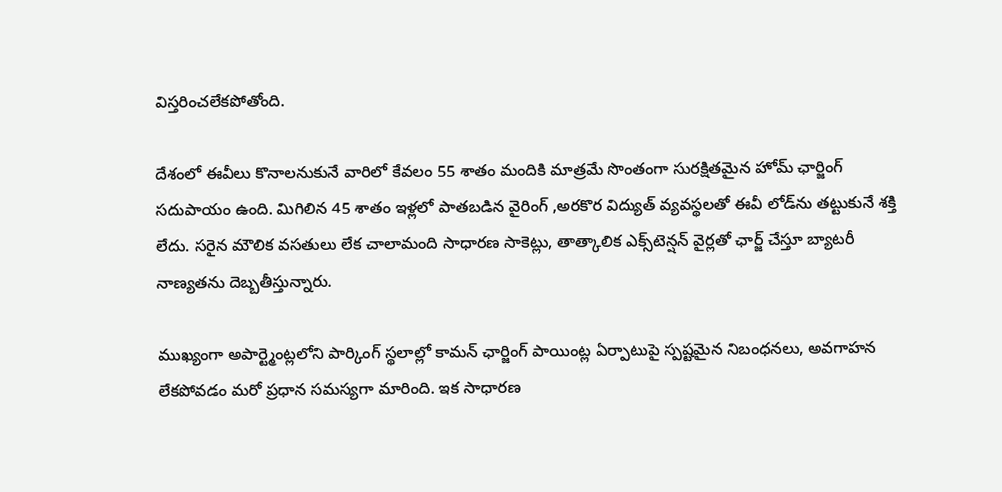విస్తరించలేకపోతోంది.

దేశంలో ఈవీలు కొనాలనుకునే వారిలో కేవలం 55 శాతం మందికి మాత్రమే సొంతంగా సురక్షితమైన హోమ్ ఛార్జింగ్ సదుపాయం ఉంది. మిగిలిన 45 శాతం ఇళ్లలో పాతబడిన వైరింగ్ ,అరకొర విద్యుత్ వ్యవస్థలతో ఈవీ లోడ్‌ను తట్టుకునే శక్తి లేదు. సరైన మౌలిక వసతులు లేక చాలామంది సాధారణ సాకెట్లు, తాత్కాలిక ఎక్స్‌టెన్షన్ వైర్లతో ఛార్జ్ చేస్తూ బ్యాటరీ నాణ్యతను దెబ్బతీస్తున్నారు.

ముఖ్యంగా అపార్ట్మెంట్లలోని పార్కింగ్ స్థలాల్లో కామన్ ఛార్జింగ్ పాయింట్ల ఏర్పాటుపై స్పష్టమైన నిబంధనలు, అవగాహన లేకపోవడం మరో ప్రధాన సమస్యగా మారింది. ఇక సాధారణ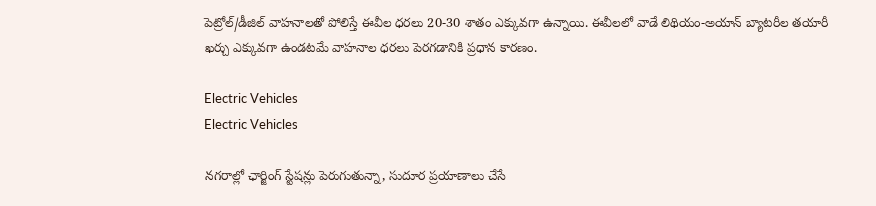పెట్రోల్/డీజిల్ వాహనాలతో పోలిస్తే ఈవీల ధరలు 20-30 శాతం ఎక్కువగా ఉన్నాయి. ఈవీలలో వాడే లిథియం-అయాన్ బ్యాటరీల తయారీ ఖర్చు ఎక్కువగా ఉండటమే వాహనాల ధరలు పెరగడానికి ప్రధాన కారణం.

Electric Vehicles
Electric Vehicles

నగరాల్లో ఛార్జింగ్ స్టేషన్లు పెరుగుతున్నా, సుదూర ప్రయాణాలు చేసే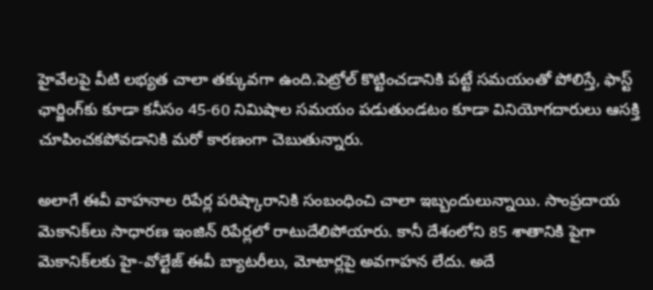హైవేలపై వీటి లభ్యత చాలా తక్కువగా ఉంది.పెట్రోల్ కొట్టించడానికి పట్టే సమయంతో పోలిస్తే, ఫాస్ట్ ఛార్జింగ్‌కు కూడా కనీసం 45-60 నిమిషాల సమయం పడుతుండటం కూడా వినియోగదారులు ఆసక్తి చూపించకపోవడానికి మరో కారణంగా చెబుతున్నారు.

అలాగే ఈవీ వాహనాల రిపేర్ల పరిష్కారానికి సంబంధించి చాలా ఇబ్బందులున్నాయి. సాంప్రదాయ మెకానిక్‌లు సాధారణ ఇంజిన్ రిపేర్లలో రాటుదేలిపోయారు. కానీ దేశంలోని 85 శాతానికి పైగా మెకానిక్‌లకు హై-వోల్టేజ్ ఈవీ బ్యాటరీలు, మోటార్లపై అవగాహన లేదు. అదే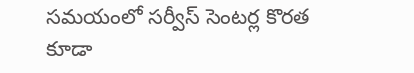సమయంలో సర్వీస్ సెంటర్ల కొరత కూడా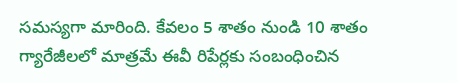సమస్యగా మారింది. కేవలం 5 శాతం నుండి 10 శాతం గ్యారేజీలలో మాత్రమే ఈవీ రిపేర్లకు సంబంధించిన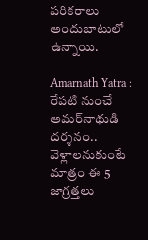పరికరాలు అందుబాటులో ఉన్నాయి.

Amarnath Yatra : రేపటి నుంచే అమర్‌నాథుడి దర్శనం.. వెళ్లాలనుకుంటే మాత్రం ఈ 5 జాగ్రత్తలు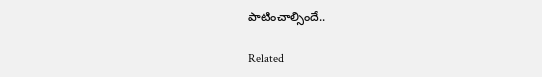పాటించాల్సిందే..

Related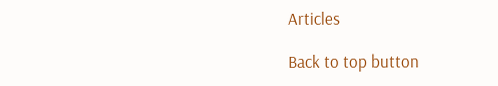Articles

Back to top button